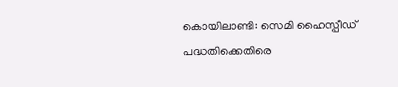കൊയിലാണ്ടി: സെമി ഹൈസ്പീഡ് പദ്ധതിക്കെതിരെ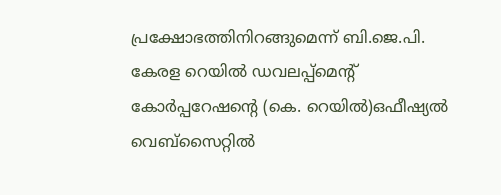പ്രക്ഷോഭത്തിനിറങ്ങുമെന്ന് ബി.ജെ.പി.
കേരള റെയിൽ ഡവലപ്പ്മെന്റ് കോർപ്പറേഷന്റെ (കെ. റെയിൽ)ഒഫീഷ്യൽ വെബ്സൈറ്റിൽ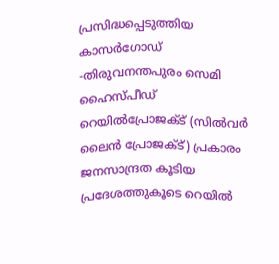പ്രസിദ്ധപ്പെടുത്തിയ കാസർഗോഡ് -തിരുവനന്തപുരം സെമി ഹൈസ്പീഡ് റെയിൽപ്രോജക്ട് (സിൽവർ ലൈൻ പ്രോജക്ട്) പ്രകാരം ജനസാന്ദ്രത കൂടിയ പ്രദേശത്തുകൂടെ റെയിൽ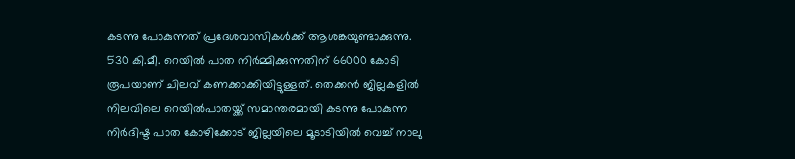കടന്നു പോകുന്നത് പ്രദേശവാസികൾക്ക് ആശങ്കയുണ്ടാക്കുന്നു.
530 കി.മീ. റെയിൽ പാത നിർമ്മിക്കുന്നതിന് 66000 കോടി രൂപയാണ് ചിലവ് കണക്കാക്കിയിട്ടുള്ളത്. തെക്കൻ ജില്ലകളിൽ നിലവിലെ റെയിൽപാതയ്ക്ക് സമാന്തരമായി കടന്നു പോകുന്ന നിർദിഷ്ട പാത കോഴിക്കോട് ജില്ലയിലെ മൂടാടിയിൽ വെച്ച് നാലു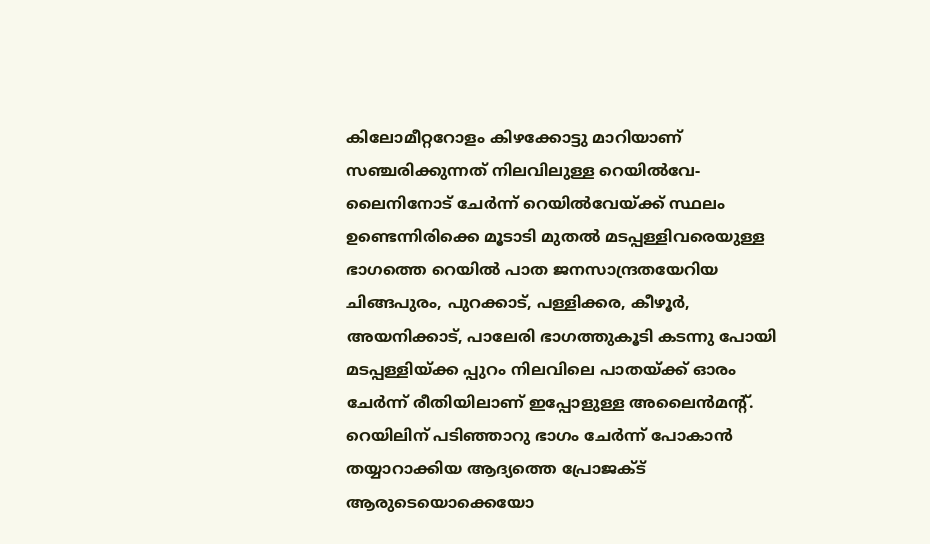കിലോമീറ്ററോളം കിഴക്കോട്ടു മാറിയാണ് സഞ്ചരിക്കുന്നത് നിലവിലുള്ള റെയിൽവേ-ലൈനിനോട് ചേർന്ന് റെയിൽവേയ്ക്ക് സ്ഥലം ഉണ്ടെന്നിരിക്കെ മൂടാടി മുതൽ മടപ്പള്ളിവരെയുള്ള ഭാഗത്തെ റെയിൽ പാത ജനസാന്ദ്രതയേറിയ ചിങ്ങപുരം, പുറക്കാട്, പള്ളിക്കര, കീഴൂർ, അയനിക്കാട്, പാലേരി ഭാഗത്തുകൂടി കടന്നു പോയി മടപ്പള്ളിയ്ക്ക പ്പുറം നിലവിലെ പാതയ്ക്ക് ഓരം ചേർന്ന് രീതിയിലാണ് ഇപ്പോളുള്ള അലൈൻമന്റ്. റെയിലിന് പടിഞ്ഞാറു ഭാഗം ചേർന്ന് പോകാൻ തയ്യാറാക്കിയ ആദ്യത്തെ പ്രോജക്ട് ആരുടെയൊക്കെയോ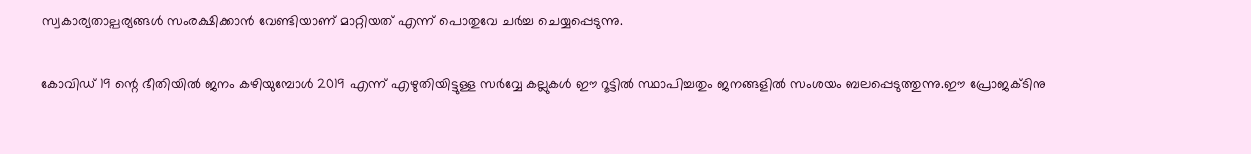സ്വകാര്യതാല്പര്യങ്ങൾ സംരക്ഷിക്കാൻ വേണ്ടിയാണ് മാറ്റിയത് എന്ന് പൊതുവേ ചർച്ച ചെയ്യപ്പെടുന്നു.

കോവിഡ് 19 ന്റെ ഭീതിയിൽ ജനം കഴിയുമ്പോൾ 2019 എന്ന് എഴുതിയിട്ടുള്ള സർവ്വേ കല്ലുകൾ ഈ റൂട്ടിൽ സ്ഥാപിച്ചതും ജനങ്ങളിൽ സംശയം ബലപ്പെടുത്തുന്നു.ഈ പ്രോജക്ടിനു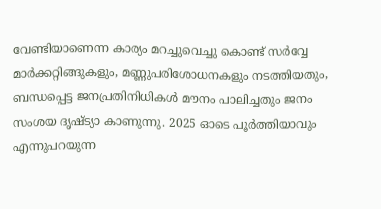വേണ്ടിയാണെന്ന കാര്യം മറച്ചുവെച്ചു കൊണ്ട് സർവ്വേ മാർക്കറ്റിങ്ങുകളും, മണ്ണുപരിശോധനകളും നടത്തിയതും, ബന്ധപ്പെട്ട ജനപ്രതിനിധികൾ മൗനം പാലിച്ചതും ജനം സംശയ ദൃഷ്ട്യാ കാണുന്നു. 2025 ഓടെ പൂർത്തിയാവും എന്നുപറയുന്ന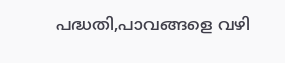പദ്ധതി,പാവങ്ങളെ വഴി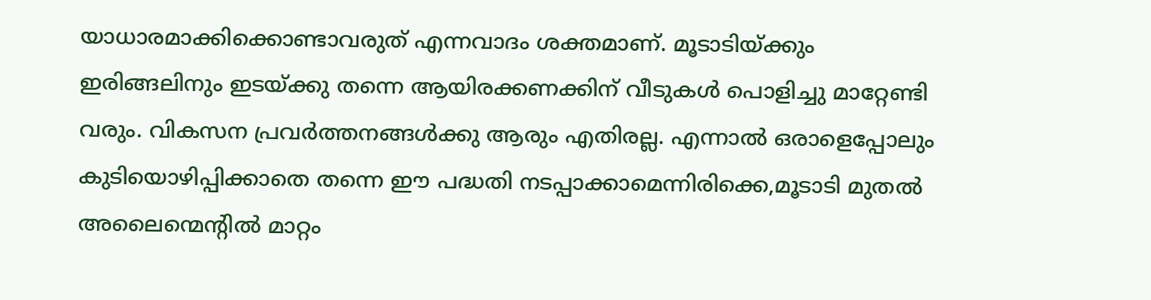യാധാരമാക്കിക്കൊണ്ടാവരുത് എന്നവാദം ശക്തമാണ്. മൂടാടിയ്ക്കും ഇരിങ്ങലിനും ഇടയ്ക്കു തന്നെ ആയിരക്കണക്കിന് വീടുകൾ പൊളിച്ചു മാറ്റേണ്ടി വരും. വികസന പ്രവർത്തനങ്ങൾക്കു ആരും എതിരല്ല. എന്നാൽ ഒരാളെപ്പോലും കുടിയൊഴിപ്പിക്കാതെ തന്നെ ഈ പദ്ധതി നടപ്പാക്കാമെന്നിരിക്കെ,മൂടാടി മുതൽ അലൈന്മെന്റിൽ മാറ്റം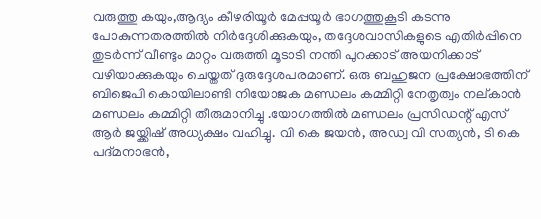വരുത്തു കയും,ആദ്യം കീഴരിയൂർ മേപ്പയൂർ ഭാഗത്തുകൂടി കടന്നു പോകുന്നതരത്തിൽ നിർദ്ദേശിക്കുകയും, തദ്ദേശവാസികളുടെ എതിർപ്പിനെ തുടർന്ന് വീണ്ടും മാറ്റം വരുത്തി മൂടാടി നന്തി പുറക്കാട് അയനിക്കാട് വഴിയാക്കുകയും ചെയ്തത് ദുരുദ്ദേശപരമാണ്. ഒരു ബഹുജന പ്രക്ഷോഭത്തിന് ബിജെപി കൊയിലാണ്ടി നിയോജക മണ്ഡലം കമ്മിറ്റി നേതൃത്വം നല്കാൻ മണ്ഡലം കമ്മിറ്റി തീരുമാനിച്ചു .യോഗത്തിൽ മണ്ഡലം പ്രസിഡന്റ് എസ് ആർ ജയ്ക്കിഷ് അധ്യക്ഷം വഹിച്ചു. വി കെ ജയൻ, അഡ്വ വി സത്യൻ, ടി കെ പദ്മനാഭൻ,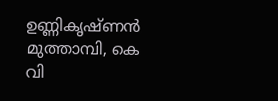ഉണ്ണികൃഷ്ണൻ മുത്താമ്പി, കെ വി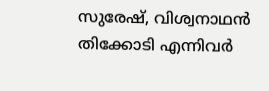സുരേഷ്, വിശ്വനാഥൻ തിക്കോടി എന്നിവർ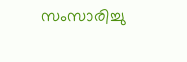സംസാരിച്ചു